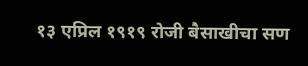१३ एप्रिल १९१९ रोजी बैसाखीचा सण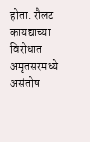होता. रौलट कायद्याच्या विरोधात अमृतसरमध्ये असंतोष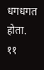धगधगत होता. ११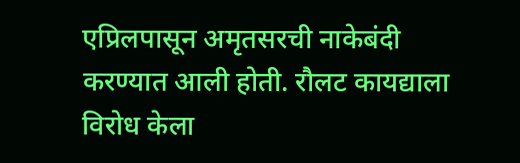एप्रिलपासून अमृतसरची नाकेबंदी करण्यात आली होती. रौलट कायद्याला विरोध केला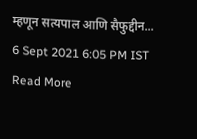म्हणून सत्यपाल आणि सैफुद्दीन...
6 Sept 2021 6:05 PM IST
Read More